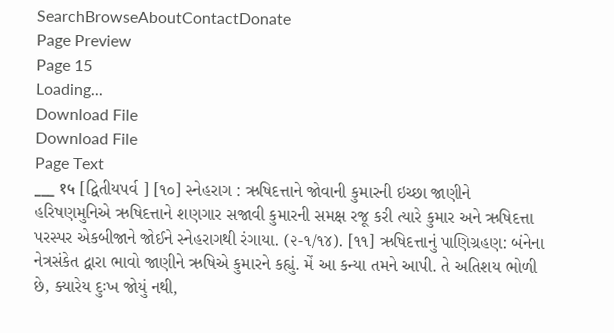SearchBrowseAboutContactDonate
Page Preview
Page 15
Loading...
Download File
Download File
Page Text
___ १५ [દ્વિતીયપર્વ ] [૧૦] સ્નેહરાગ : ઋષિદત્તાને જોવાની કુમારની ઇચ્છા જાણીને હરિષણમુનિએ ઋષિદત્તાને શણગાર સજાવી કુમારની સમક્ષ રજૂ કરી ત્યારે કુમાર અને ઋષિદત્તા પરસ્પર એકબીજાને જોઈને સ્નેહરાગથી રંગાયા. (૨-૧/૧૪). [૧૧] ઋષિદત્તાનું પાણિગ્રહણ: બંનેના નેત્રસંકેત દ્વારા ભાવો જાણીને ઋષિએ કુમારને કહ્યું. મેં આ કન્યા તમને આપી. તે અતિશય ભોળી છે, ક્યારેય દુઃખ જોયું નથી,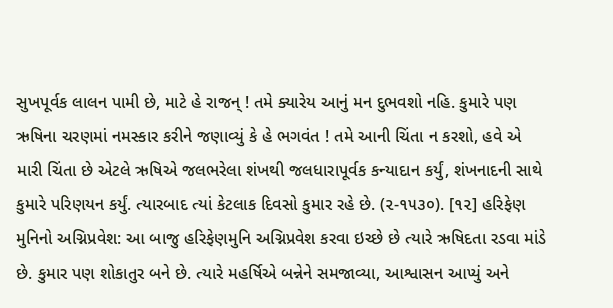સુખપૂર્વક લાલન પામી છે, માટે હે રાજન્ ! તમે ક્યારેય આનું મન દુભવશો નહિ. કુમારે પણ ઋષિના ચરણમાં નમસ્કાર કરીને જણાવ્યું કે હે ભગવંત ! તમે આની ચિંતા ન કરશો, હવે એ મારી ચિંતા છે એટલે ઋષિએ જલભરેલા શંખથી જલધારાપૂર્વક કન્યાદાન કર્યું, શંખનાદની સાથે કુમારે પરિણયન કર્યું. ત્યારબાદ ત્યાં કેટલાક દિવસો કુમાર રહે છે. (૨-૧૫૩૦). [૧૨] હરિફેણ મુનિનો અગ્નિપ્રવેશ: આ બાજુ હરિફેણમુનિ અગ્નિપ્રવેશ કરવા ઇચ્છે છે ત્યારે ઋષિદતા રડવા માંડે છે. કુમાર પણ શોકાતુર બને છે. ત્યારે મહર્ષિએ બન્નેને સમજાવ્યા, આશ્વાસન આપ્યું અને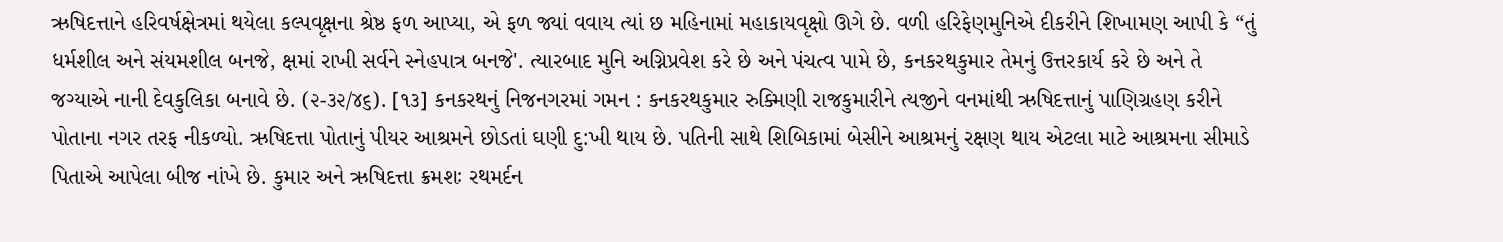ઋષિદત્તાને હરિવર્ષક્ષેત્રમાં થયેલા કલ્પવૃક્ષના શ્રેષ્ઠ ફળ આપ્યા, એ ફળ જ્યાં વવાય ત્યાં છ મહિનામાં મહાકાયવૃક્ષો ઊગે છે. વળી હરિફેણમુનિએ દીકરીને શિખામણ આપી કે “તું ધર્મશીલ અને સંયમશીલ બનજે, ક્ષમાં રાખી સર્વને સ્નેહપાત્ર બનજે'. ત્યારબાદ મુનિ અગ્નિપ્રવેશ કરે છે અને પંચત્વ પામે છે, કનકરથકુમાર તેમનું ઉત્તરકાર્ય કરે છે અને તે જગ્યાએ નાની દેવકુલિકા બનાવે છે. (૨-૩૨/૪૬). [૧૩] કનકરથનું નિજનગરમાં ગમન : કનકરથકુમાર રુક્મિણી રાજકુમારીને ત્યજીને વનમાંથી ઋષિદત્તાનું પાણિગ્રહણ કરીને પોતાના નગર તરફ નીકળ્યો. ઋષિદત્તા પોતાનું પીયર આશ્રમને છોડતાં ઘણી દુ:ખી થાય છે. પતિની સાથે શિબિકામાં બેસીને આશ્રમનું રક્ષણ થાય એટલા માટે આશ્રમના સીમાડે પિતાએ આપેલા બીજ નાંખે છે. કુમાર અને ઋષિદત્તા ક્રમશઃ રથમર્દન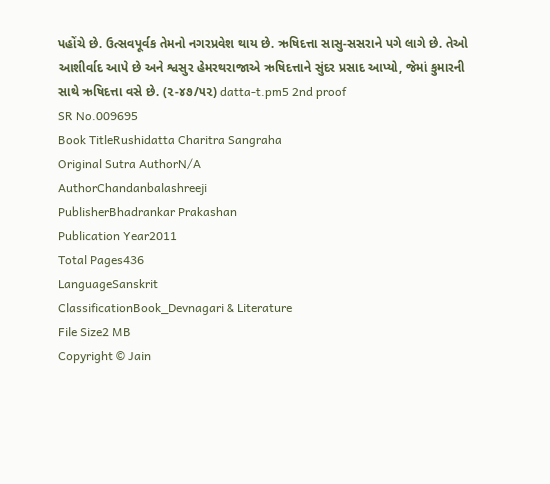પહોંચે છે. ઉત્સવપૂર્વક તેમનો નગરપ્રવેશ થાય છે. ઋષિદત્તા સાસુ-સસરાને પગે લાગે છે. તેઓ આશીર્વાદ આપે છે અને શ્વસુર હેમરથરાજાએ ઋષિદત્તાને સુંદર પ્રસાદ આપ્યો, જેમાં કુમારની સાથે ઋષિદત્તા વસે છે. (૨-૪૭/૫૨) datta-t.pm5 2nd proof
SR No.009695
Book TitleRushidatta Charitra Sangraha
Original Sutra AuthorN/A
AuthorChandanbalashreeji
PublisherBhadrankar Prakashan
Publication Year2011
Total Pages436
LanguageSanskrit
ClassificationBook_Devnagari & Literature
File Size2 MB
Copyright © Jain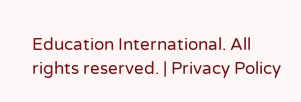Education International. All rights reserved. | Privacy Policy